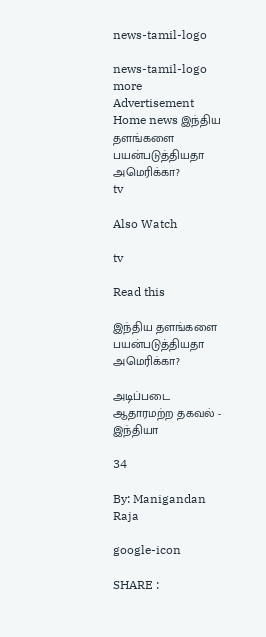news-tamil-logo

news-tamil-logo
more
Advertisement
Home news இந்திய தளங்களை பயன்படுத்தியதா அமெரிக்கா?
tv

Also Watch

tv

Read this

இந்திய தளங்களை பயன்படுத்தியதா அமெரிக்கா?

அடிப்படை ஆதாரமற்ற தகவல் - இந்தியா

34

By: Manigandan Raja

google-icon

SHARE :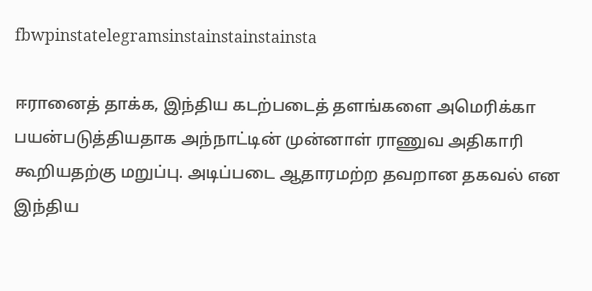fbwpinstatelegramsinstainstainstainsta

ஈரானைத் தாக்க, இந்திய கடற்படைத் தளங்களை அமெரிக்கா பயன்படுத்தியதாக அந்நாட்டின் முன்னாள் ராணுவ அதிகாரி கூறியதற்கு மறுப்பு. அடிப்படை ஆதாரமற்ற தவறான தகவல் என இந்திய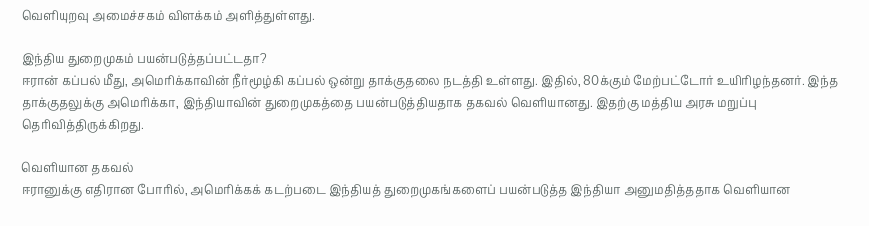வெளியுறவு அமைச்சகம் விளக்கம் அளித்துள்ளது.

இந்திய துறைமுகம் பயன்படுத்தப்பட்டதா?
ஈரான் கப்பல் மீது, அமெரிக்காவின் நீர்மூழ்கி கப்பல் ஒன்று தாக்குதலை நடத்தி உள்ளது. இதில், 80க்கும் மேற்பட்டோர் உயிரிழந்தனர். இந்த தாக்குதலுக்கு அமெரிக்கா, இந்தியாவின் துறைமுகத்தை பயன்படுத்தியதாக தகவல் வெளியானது. இதற்கு மத்திய அரசு மறுப்பு தெரிவித்திருக்கிறது.

வெளியான தகவல்
ஈரானுக்கு எதிரான போரில், அமெரிக்கக் கடற்படை இந்தியத் துறைமுகங்களைப் பயன்படுத்த இந்தியா அனுமதித்ததாக வெளியான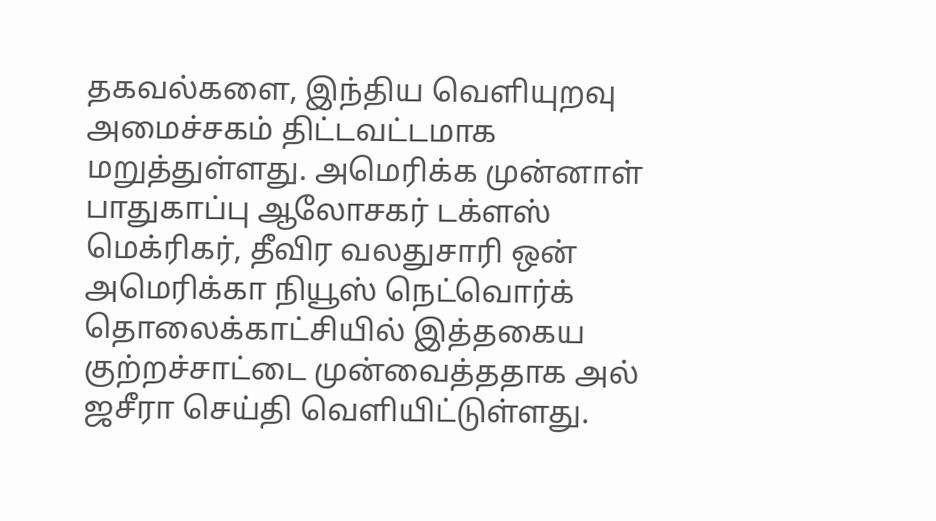தகவல்களை, இந்திய வெளியுறவு அமைச்சகம் திட்டவட்டமாக மறுத்துள்ளது. அமெரிக்க முன்னாள் பாதுகாப்பு ஆலோசகர் டக்ளஸ் மெக்ரிகர், தீவிர வலதுசாரி ஒன் அமெரிக்கா நியூஸ் நெட்வொர்க் தொலைக்காட்சியில் இத்தகைய குற்றச்சாட்டை முன்வைத்ததாக அல் ஜசீரா செய்தி வெளியிட்டுள்ளது.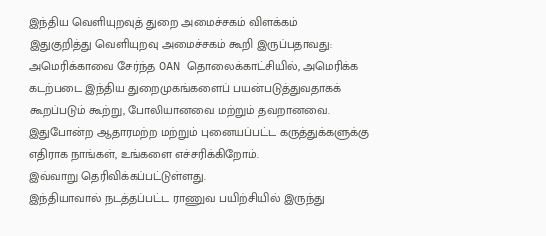இந்திய வெளியுறவுத் துறை அமைச்சகம் விளக்கம்
இதுகுறித்து வெளியுறவு அமைச்சகம் கூறி இருப்பதாவது:
அமெரிக்காவை சேர்ந்த OAN தொலைக்காட்சியில், அமெரிக்க கடற்படை இந்திய துறைமுகங்களைப் பயன்படுத்துவதாகக் கூறப்படும் கூற்று, போலியானவை மற்றும் தவறானவை. இதுபோன்ற ஆதாரமற்ற மற்றும் புனையப்பட்ட கருத்துக்களுக்கு எதிராக நாங்கள், உங்களை எச்சரிக்கிறோம்.
இவ்வாறு தெரிவிக்கப்பட்டுள்ளது.
இந்தியாவால் நடத்தப்பட்ட ராணுவ பயிற்சியில் இருந்து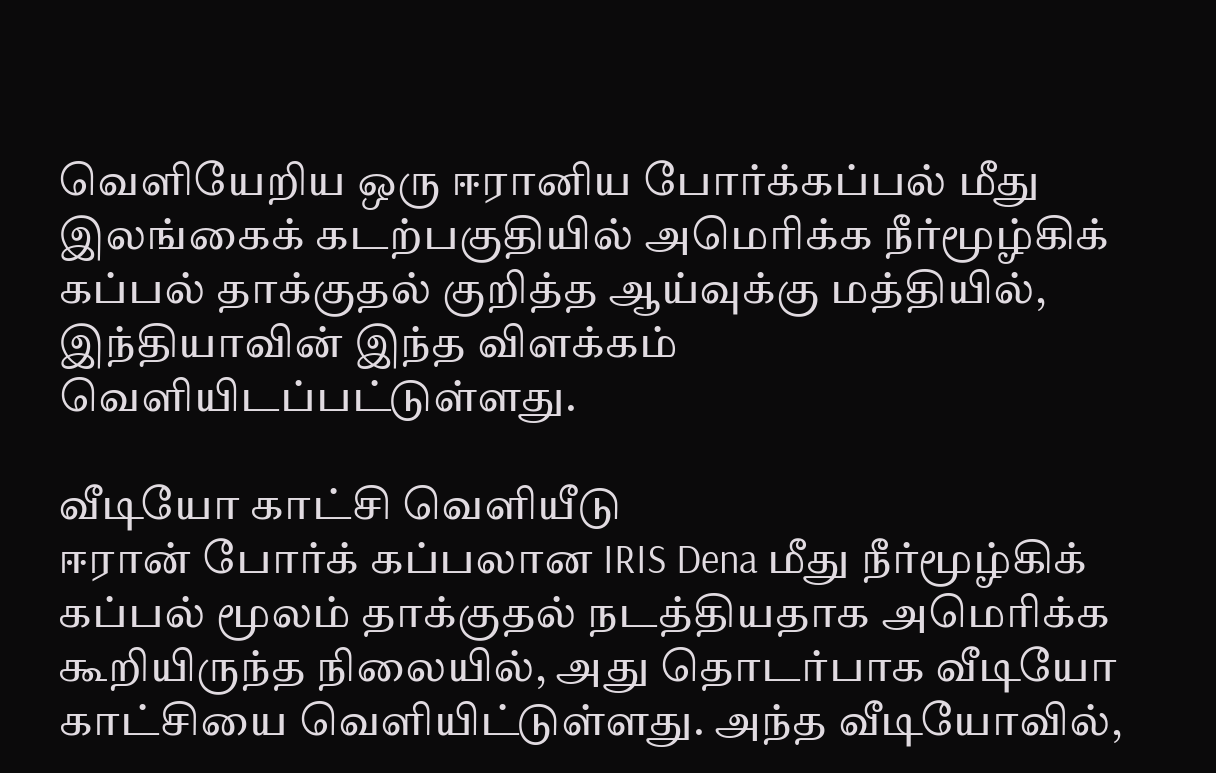வெளியேறிய ஒரு ஈரானிய போர்க்கப்பல் மீது இலங்கைக் கடற்பகுதியில் அமெரிக்க நீர்மூழ்கிக் கப்பல் தாக்குதல் குறித்த ஆய்வுக்கு மத்தியில், இந்தியாவின் இந்த விளக்கம் வெளியிடப்பட்டுள்ளது.

வீடியோ காட்சி வெளியீடு
ஈரான் போர்க் கப்பலான IRIS Dena மீது நீர்மூழ்கிக் கப்பல் மூலம் தாக்குதல் நடத்தியதாக அமெரிக்க கூறியிருந்த நிலையில், அது தொடர்பாக வீடியோ காட்சியை வெளியிட்டுள்ளது. அந்த வீடியோவில்,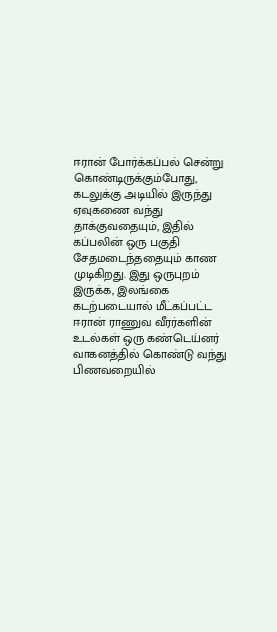ஈரான் போர்க்கப்பல் சென்று கொண்டிருக்கும்போது, கடலுக்கு அடியில் இருந்து ஏவுகணை வந்து தாக்குவதையும், இதில் கப்பலின் ஒரு பகுதி சேதமடைந்ததையும் காண முடிகிறது. இது ஒருபுறம் இருக்க, இலங்கை கடற்படையால் மீட்கப்பட்ட ஈரான் ராணுவ வீரர்களின் உடல்கள் ஒரு கண்டெய்னர் வாகனத்தில் கொண்டு வந்து பிணவறையில்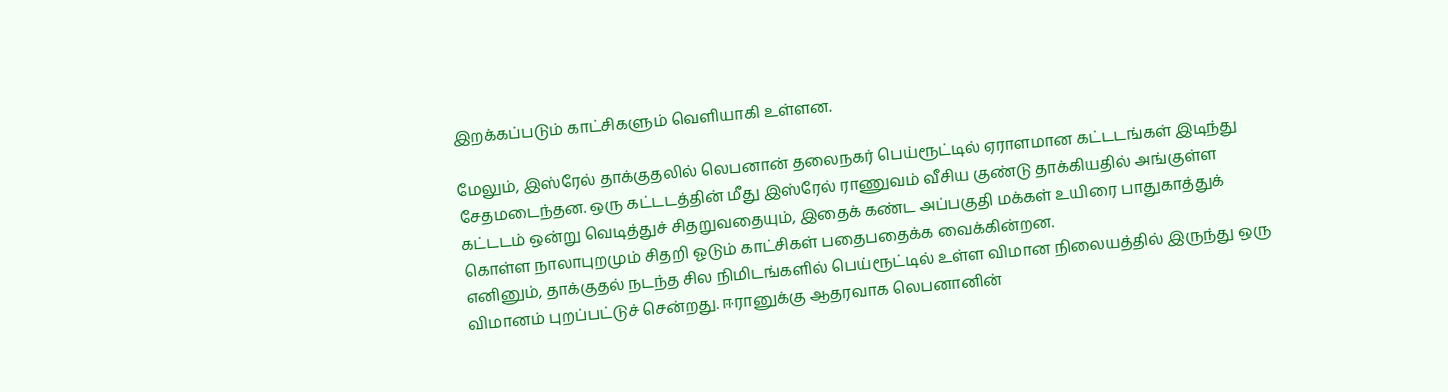இறக்கப்படும் காட்சிகளும் வெளியாகி உள்ளன.

மேலும், இஸ்ரேல் தாக்குதலில் லெபனான் தலைநகர் பெய்ரூட்டில் ஏராளமான கட்டடங்கள் இடிந்து சேதமடைந்தன. ஒரு கட்டடத்தின் மீது இஸ்ரேல் ராணுவம் வீசிய குண்டு தாக்கியதில் அங்குள்ள கட்டடம் ஒன்று வெடித்துச் சிதறுவதையும், இதைக் கண்ட அப்பகுதி மக்கள் உயிரை பாதுகாத்துக் கொள்ள நாலாபுறமும் சிதறி ஓடும் காட்சிகள் பதைபதைக்க வைக்கின்றன.
எனினும், தாக்குதல் நடந்த சில நிமிடங்களில் பெய்ரூட்டில் உள்ள விமான நிலையத்தில் இருந்து ஒரு விமானம் புறப்பட்டுச் சென்றது. ஈரானுக்கு ஆதரவாக லெபனானின்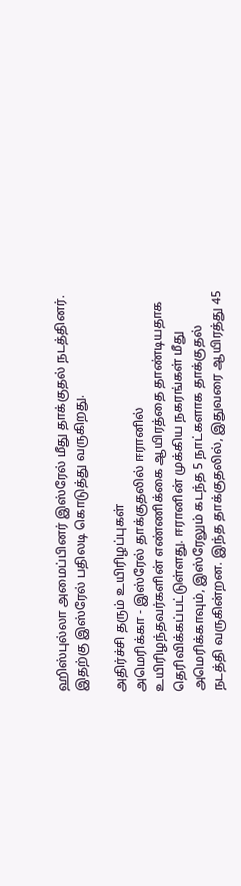ஹிஸ்புல்லா அமைப்பினர் இஸ்ரேல் மீது தாக்குதல் நடத்தினர். இதற்கு இஸ்ரேல் பதிலடி கொடுத்து வருகிறது.

அதிர்ச்சி தரும் உயிரிழப்புகள்
அமெரிக்கா - இஸ்ரேல் தாக்குதலில் ஈரானில் உயிரிழந்தவர்களின் எண்ணிக்கை ஆயிரத்தை தாண்டியதாக தெரிவிக்கப்பட்டுள்ளது. ஈரானின் முக்கிய நகரங்கள் மீது அமெரிக்காவும், இஸ்ரேலும் கடந்த 5 நாட்களாக தாக்குதல் நடத்தி வருகின்றன. இந்த தாக்குதலில், இதுவரை ஆயிரத்து 45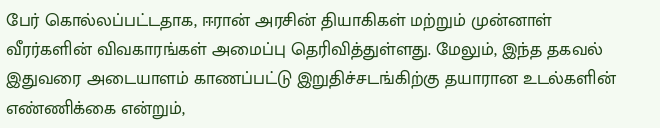பேர் கொல்லப்பட்டதாக, ஈரான் அரசின் தியாகிகள் மற்றும் முன்னாள் வீரர்களின் விவகாரங்கள் அமைப்பு தெரிவித்துள்ளது. மேலும், இந்த தகவல் இதுவரை அடையாளம் காணப்பட்டு இறுதிச்சடங்கிற்கு தயாரான உடல்களின் எண்ணிக்கை என்றும்,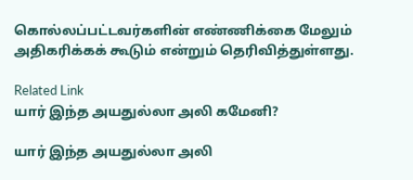கொல்லப்பட்டவர்களின் எண்ணிக்கை மேலும் அதிகரிக்கக் கூடும் என்றும் தெரிவித்துள்ளது.

Related Link
யார் இந்த அயதுல்லா அலி கமேனி?

யார் இந்த அயதுல்லா அலி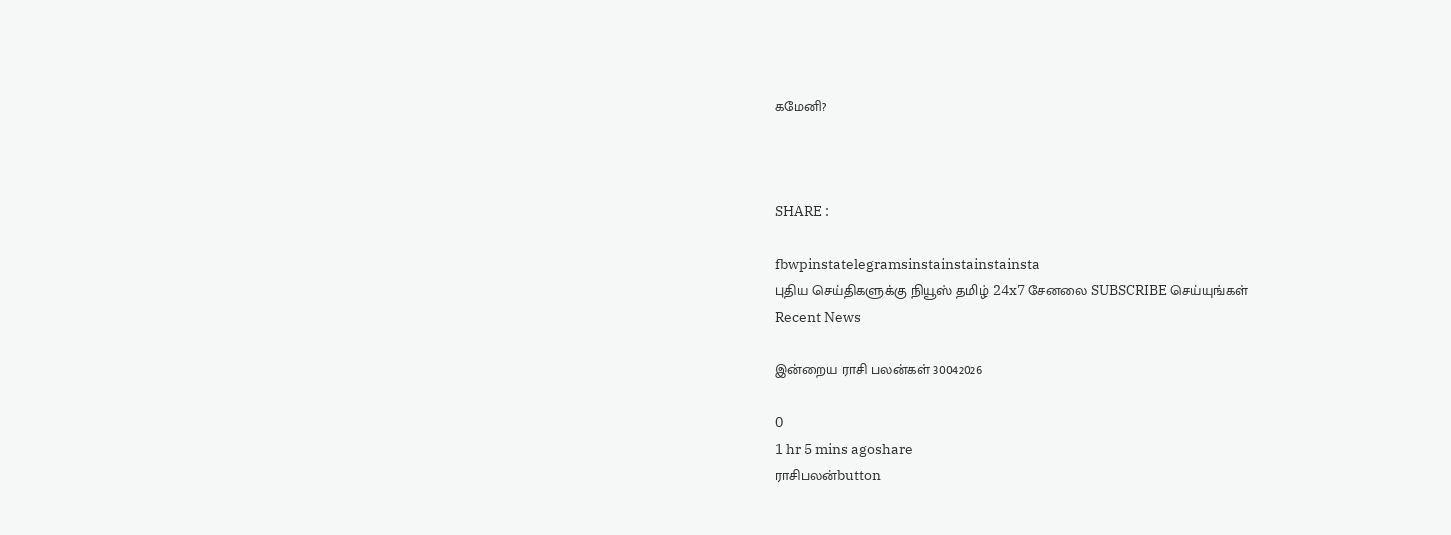கமேனி?



SHARE :

fbwpinstatelegramsinstainstainstainsta
புதிய செய்திகளுக்கு நியூஸ் தமிழ் 24x7 சேனலை SUBSCRIBE செய்யுங்கள்
Recent News

இன்றைய ராசி பலன்கள் 30042026

0
1 hr 5 mins agoshare
ராசிபலன்button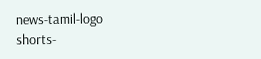news-tamil-logo
shorts-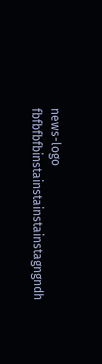news-logo
fbfbfbfbinstainstainstainstagngndh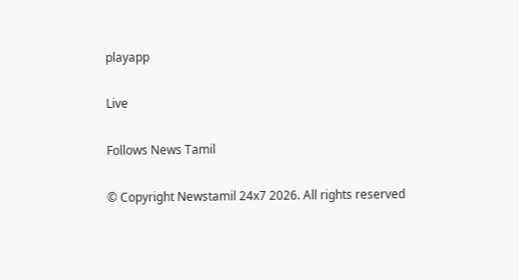playapp

Live

Follows News Tamil

© Copyright Newstamil 24x7 2026. All rights reserved